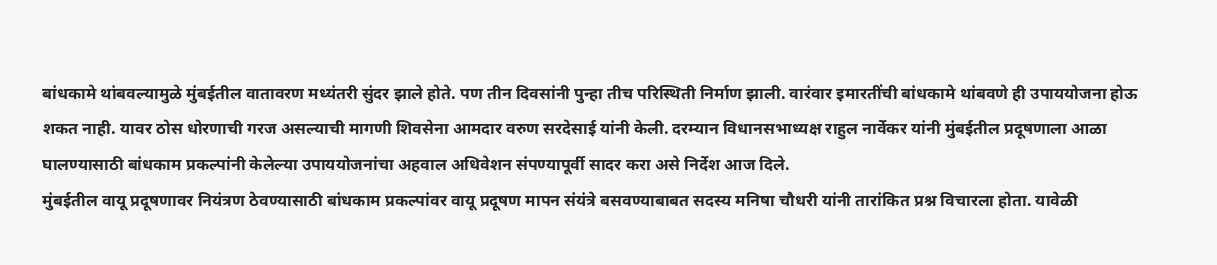बांधकामे थांबवल्यामुळे मुंबईतील वातावरण मध्यंतरी सुंदर झाले होते. पण तीन दिवसांनी पुन्हा तीच परिस्थिती निर्माण झाली. वारंवार इमारतींची बांधकामे थांबवणे ही उपाययोजना होऊ शकत नाही. यावर ठोस धोरणाची गरज असल्याची मागणी शिवसेना आमदार वरुण सरदेसाई यांनी केली. दरम्यान विधानसभाध्यक्ष राहुल नार्वेकर यांनी मुंबईतील प्रदूषणाला आळा घालण्यासाठी बांधकाम प्रकल्पांनी केलेल्या उपाययोजनांचा अहवाल अधिवेशन संपण्यापूर्वी सादर करा असे निर्देश आज दिले.
मुंबईतील वायू प्रदूषणावर नियंत्रण ठेवण्यासाठी बांधकाम प्रकल्पांवर वायू प्रदूषण मापन संयंत्रे बसवण्याबाबत सदस्य मनिषा चौधरी यांनी तारांकित प्रश्न विचारला होता. यावेळी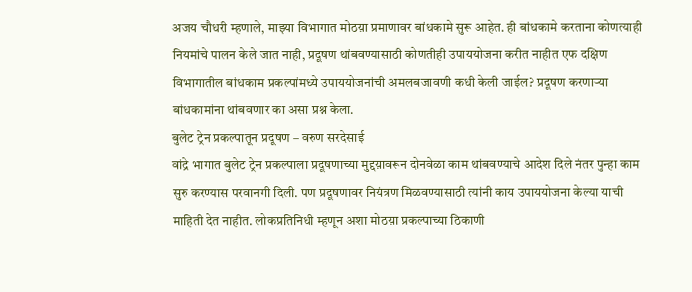अजय चौधरी म्हणाले, माझ्या विभागात मोठय़ा प्रमाणावर बांधकामे सुरू आहेत. ही बांधकामे करताना कोणत्याही नियमांचे पालन केले जात नाही, प्रदूषण थांबवण्यासाठी कोणतीही उपाययोजना करीत नाहीत एफ दक्षिण विभागातील बांधकाम प्रकल्पांमध्ये उपाययोजनांची अमलबजावणी कधी केली जाईल? प्रदूषण करणाऱ्या बांधकामांना थांबवणार का असा प्रश्न केला.
बुलेट ट्रेन प्रकल्पातून प्रदूषण – वरुण सरदेसाई
वांद्रे भागात बुलेट ट्रेन प्रकल्पाला प्रदूषणाच्या मुद्दय़ावरून दोनवेळा काम थांबवण्याचे आदेश दिले नंतर पुन्हा काम सुरु करण्यास परवानगी दिली. पण प्रदूषणावर नियंत्रण मिळवण्यासाठी त्यांनी काय उपाययोजना केल्या याची माहिती देत नाहीत. लोकप्रतिनिधी म्हणून अशा मोठय़ा प्रकल्पाच्या ठिकाणी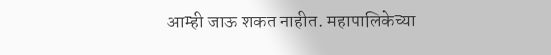आम्ही जाऊ शकत नाहीत. महापालिकेच्या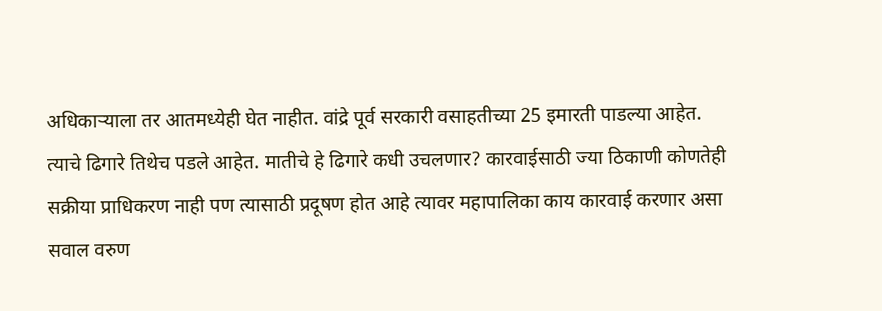अधिकाऱ्याला तर आतमध्येही घेत नाहीत. वांद्रे पूर्व सरकारी वसाहतीच्या 25 इमारती पाडल्या आहेत. त्याचे ढिगारे तिथेच पडले आहेत. मातीचे हे ढिगारे कधी उचलणार? कारवाईसाठी ज्या ठिकाणी कोणतेही सक्रीया प्राधिकरण नाही पण त्यासाठी प्रदूषण होत आहे त्यावर महापालिका काय कारवाई करणार असा सवाल वरुण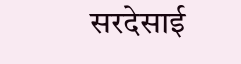सरदेसाई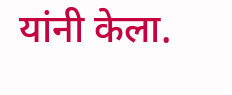यांनी केला.